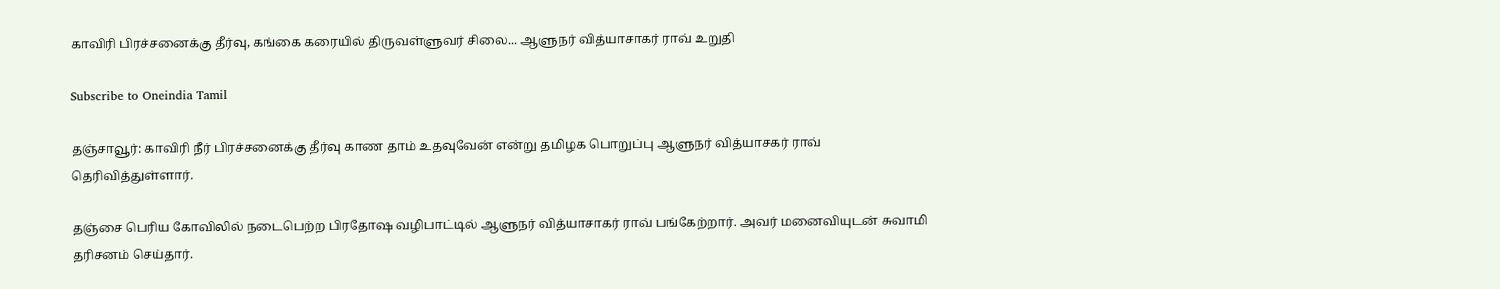காவிரி பிரச்சனைக்கு தீர்வு, கங்கை கரையில் திருவள்ளுவர் சிலை... ஆளுநர் வித்யாசாகர் ராவ் உறுதி

Subscribe to Oneindia Tamil

தஞ்சாவூர்: காவிரி நீர் பிரச்சனைக்கு தீர்வு காண தாம் உதவுவேன் என்று தமிழக பொறுப்பு ஆளுநர் வித்யாசகர் ராவ் தெரிவித்துள்ளார்.

தஞ்சை பெரிய கோவிலில் நடைபெற்ற பிரதோஷ வழிபாட்டில் ஆளுநர் வித்யாசாகர் ராவ் பங்கேற்றார். அவர் மனைவியுடன் சுவாமி தரிசனம் செய்தார்.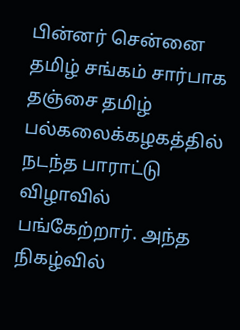பின்னர் சென்னை தமிழ் சங்கம் சார்பாக தஞ்சை தமிழ் பல்கலைக்கழகத்தில் நடந்த பாராட்டு விழாவில் பங்கேற்றார். அந்த நிகழ்வில்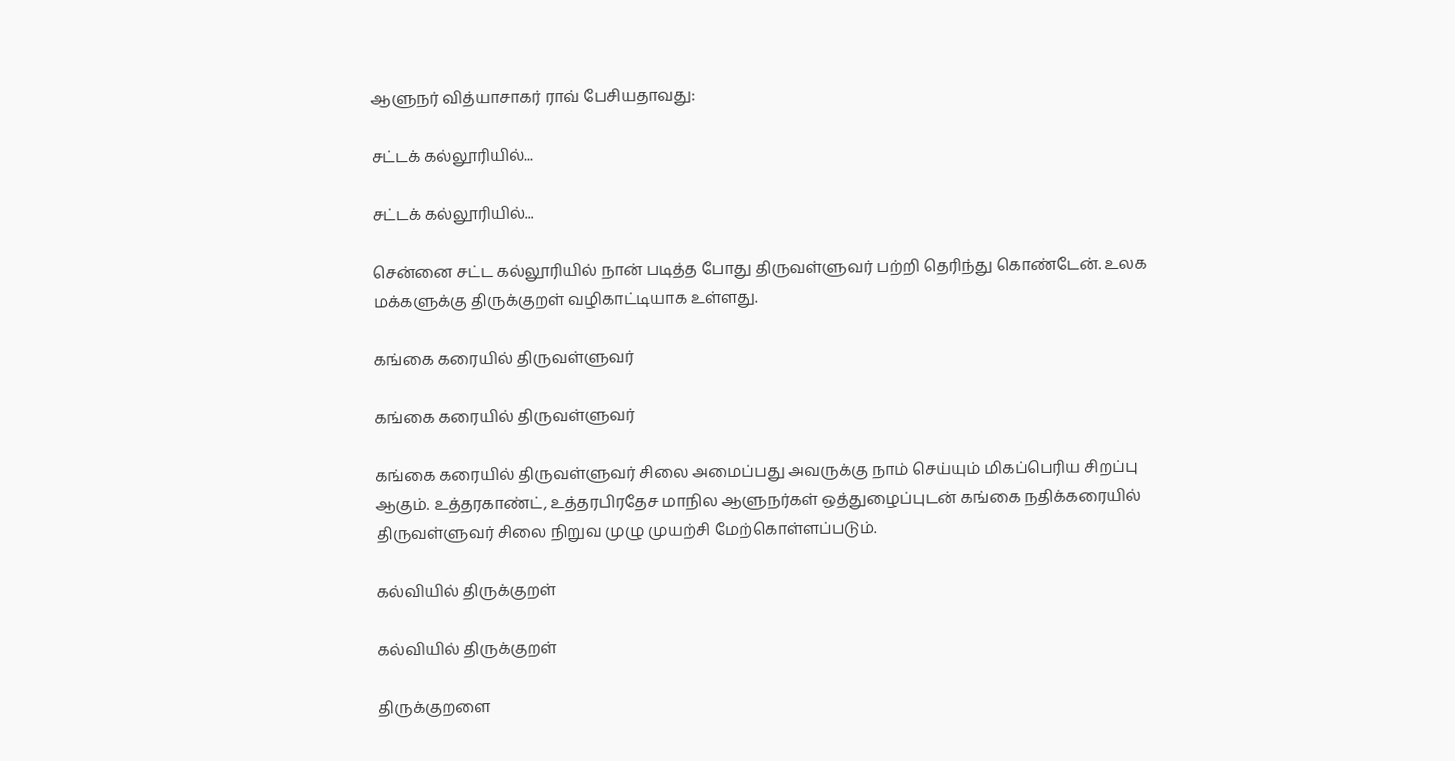ஆளுநர் வித்யாசாகர் ராவ் பேசியதாவது:

சட்டக் கல்லூரியில்...

சட்டக் கல்லூரியில்...

சென்னை சட்ட கல்லூரியில் நான் படித்த போது திருவள்ளுவர் பற்றி தெரிந்து கொண்டேன். உலக மக்களுக்கு திருக்குறள் வழிகாட்டியாக உள்ளது.

கங்கை கரையில் திருவள்ளுவர்

கங்கை கரையில் திருவள்ளுவர்

கங்கை கரையில் திருவள்ளுவர் சிலை அமைப்பது அவருக்கு நாம் செய்யும் மிகப்பெரிய சிறப்பு ஆகும். உத்தரகாண்ட், உத்தரபிரதேச மாநில ஆளுநர்கள் ஒத்துழைப்புடன் கங்கை நதிக்கரையில் திருவள்ளுவர் சிலை நிறுவ முழு முயற்சி மேற்கொள்ளப்படும்.

கல்வியில் திருக்குறள்

கல்வியில் திருக்குறள்

திருக்குறளை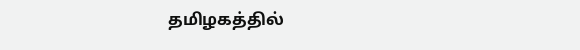தமிழகத்தில்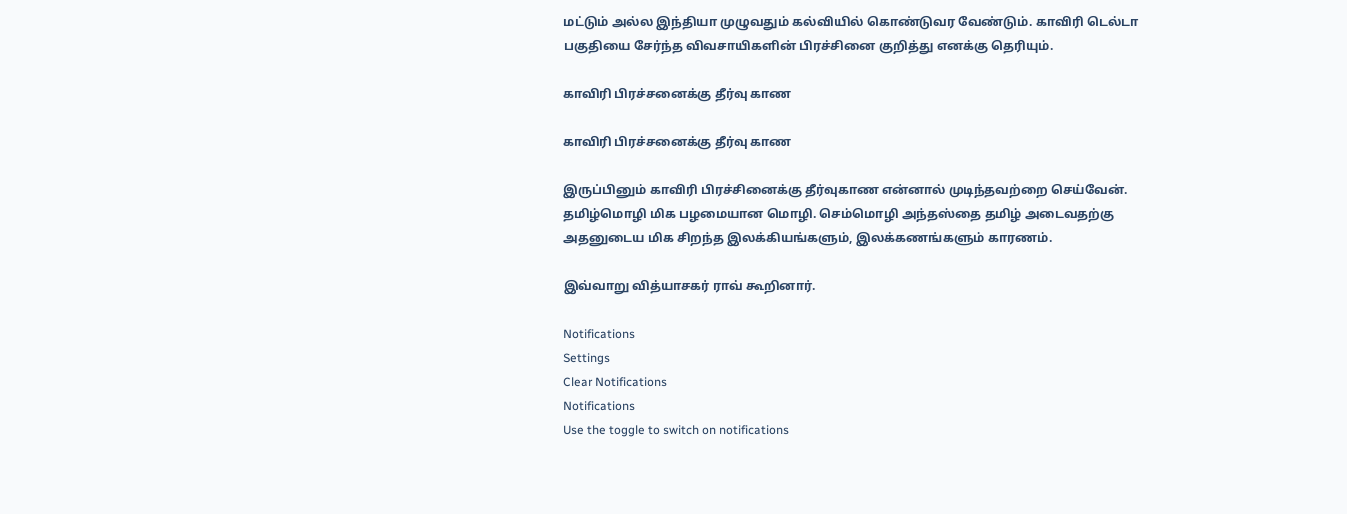மட்டும் அல்ல இந்தியா முழுவதும் கல்வியில் கொண்டுவர வேண்டும். காவிரி டெல்டா பகுதியை சேர்ந்த விவசாயிகளின் பிரச்சினை குறித்து எனக்கு தெரியும்.

காவிரி பிரச்சனைக்கு தீர்வு காண

காவிரி பிரச்சனைக்கு தீர்வு காண

இருப்பினும் காவிரி பிரச்சினைக்கு தீர்வுகாண என்னால் முடிந்தவற்றை செய்வேன். தமிழ்மொழி மிக பழமையான மொழி. செம்மொழி அந்தஸ்தை தமிழ் அடைவதற்கு அதனுடைய மிக சிறந்த இலக்கியங்களும், இலக்கணங்களும் காரணம்.

இவ்வாறு வித்யாசகர் ராவ் கூறினார்.

Notifications
Settings
Clear Notifications
Notifications
Use the toggle to switch on notifications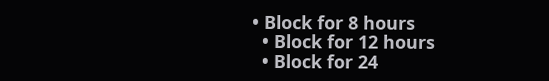• Block for 8 hours
  • Block for 12 hours
  • Block for 24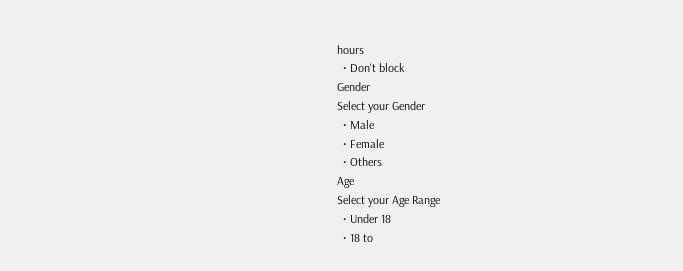hours
  • Don't block
Gender
Select your Gender
  • Male
  • Female
  • Others
Age
Select your Age Range
  • Under 18
  • 18 to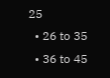25
  • 26 to 35
  • 36 to 45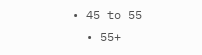• 45 to 55
  • 55+